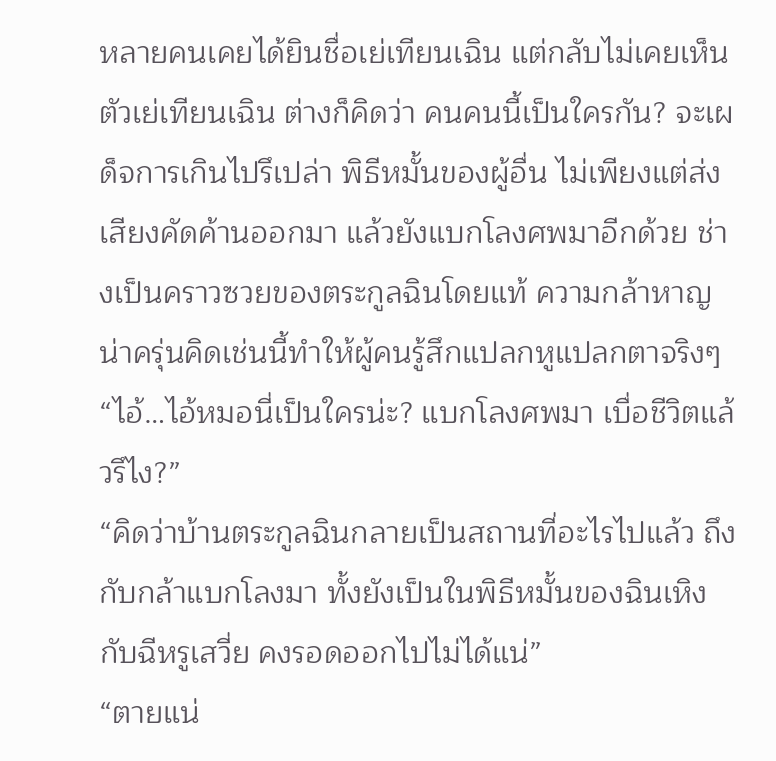หลายคนเคยได้ยินชื่อเย่เทียนเฉิน แต่กลับไม่เคยเห็นตัวเย่เทียนเฉิน ต่างก็คิดว่า คนคนนี้เป็นใครกัน? จะเผด็จการเกินไปรึเปล่า พิธีหมั้นของผู้อื่น ไม่เพียงแต่ส่งเสียงคัดค้านออกมา แล้วยังแบกโลงศพมาอีกด้วย ช่างเป็นคราวซวยของตระกูลฉินโดยแท้ ความกล้าหาญน่าครุ่นคิดเช่นนี้ทำให้ผู้คนรู้สึกแปลกหูแปลกตาจริงๆ
“ไอ้…ไอ้หมอนี่เป็นใครน่ะ? แบกโลงศพมา เบื่อชีวิตแล้วรึไง?”
“คิดว่าบ้านตระกูลฉินกลายเป็นสถานที่อะไรไปแล้ว ถึงกับกล้าแบกโลงมา ทั้งยังเป็นในพิธีหมั้นของฉินเหิงกับฉีหรูเสวี่ย คงรอดออกไปไม่ได้แน่”
“ตายแน่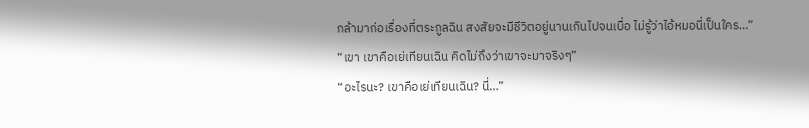กล้ามาก่อเรื่องที่ตระกูลฉิน สงสัยจะมีชีวิตอยู่นานเกินไปจนเบื่อ ไม่รู้ว่าไอ้หมอนี่เป็นใคร…”
“เขา เขาคือเย่เทียนเฉิน คิดไม่ถึงว่าเขาจะมาจริงๆ”
“อะไรนะ? เขาคือเย่เทียนเฉิน? นี่…”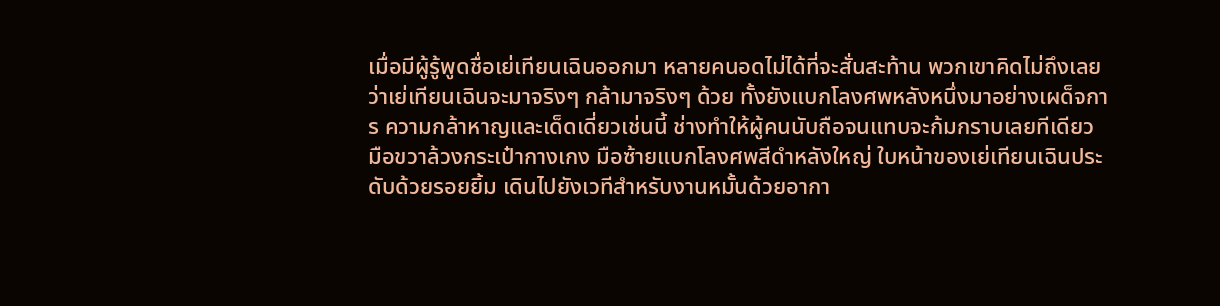เมื่อมีผู้รู้พูดชื่อเย่เทียนเฉินออกมา หลายคนอดไม่ได้ที่จะสั่นสะท้าน พวกเขาคิดไม่ถึงเลยว่าเย่เทียนเฉินจะมาจริงๆ กล้ามาจริงๆ ด้วย ทั้งยังแบกโลงศพหลังหนึ่งมาอย่างเผด็จการ ความกล้าหาญและเด็ดเดี่ยวเช่นนี้ ช่างทำให้ผู้คนนับถือจนแทบจะก้มกราบเลยทีเดียว
มือขวาล้วงกระเป๋ากางเกง มือซ้ายแบกโลงศพสีดำหลังใหญ่ ใบหน้าของเย่เทียนเฉินประดับด้วยรอยยิ้ม เดินไปยังเวทีสำหรับงานหมั้นด้วยอากา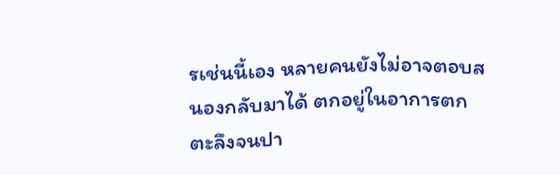รเช่นนี้เอง หลายคนยังไม่อาจตอบสนองกลับมาได้ ตกอยู่ในอาการตกตะลึงจนปา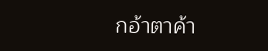กอ้าตาค้า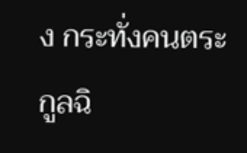ง กระทั่งคนตระกูลฉิ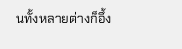นทั้งหลายต่างก็อึ้ง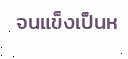จนแข็งเป็นห